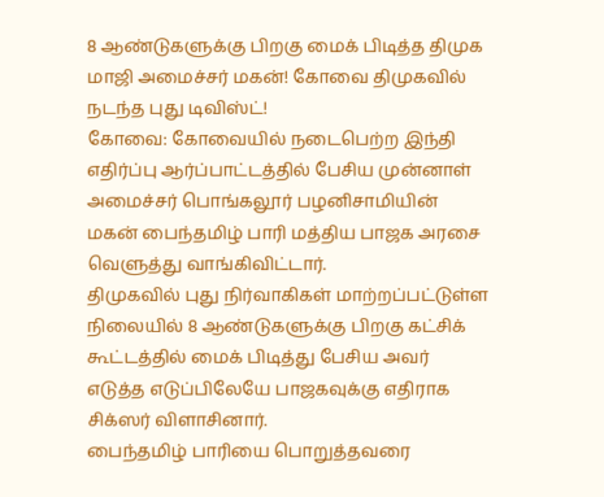8 ஆண்டுகளுக்கு பிறகு மைக் பிடித்த திமுக மாஜி அமைச்சர் மகன்! கோவை திமுகவில் நடந்த புது டிவிஸ்ட்!
கோவை: கோவையில் நடைபெற்ற இந்தி எதிர்ப்பு ஆர்ப்பாட்டத்தில் பேசிய முன்னாள் அமைச்சர் பொங்கலூர் பழனிசாமியின் மகன் பைந்தமிழ் பாரி மத்திய பாஜக அரசை வெளுத்து வாங்கிவிட்டார்.
திமுகவில் புது நிர்வாகிகள் மாற்றப்பட்டுள்ள நிலையில் 8 ஆண்டுகளுக்கு பிறகு கட்சிக் கூட்டத்தில் மைக் பிடித்து பேசிய அவர் எடுத்த எடுப்பிலேயே பாஜகவுக்கு எதிராக சிக்ஸர் விளாசினார்.
பைந்தமிழ் பாரியை பொறுத்தவரை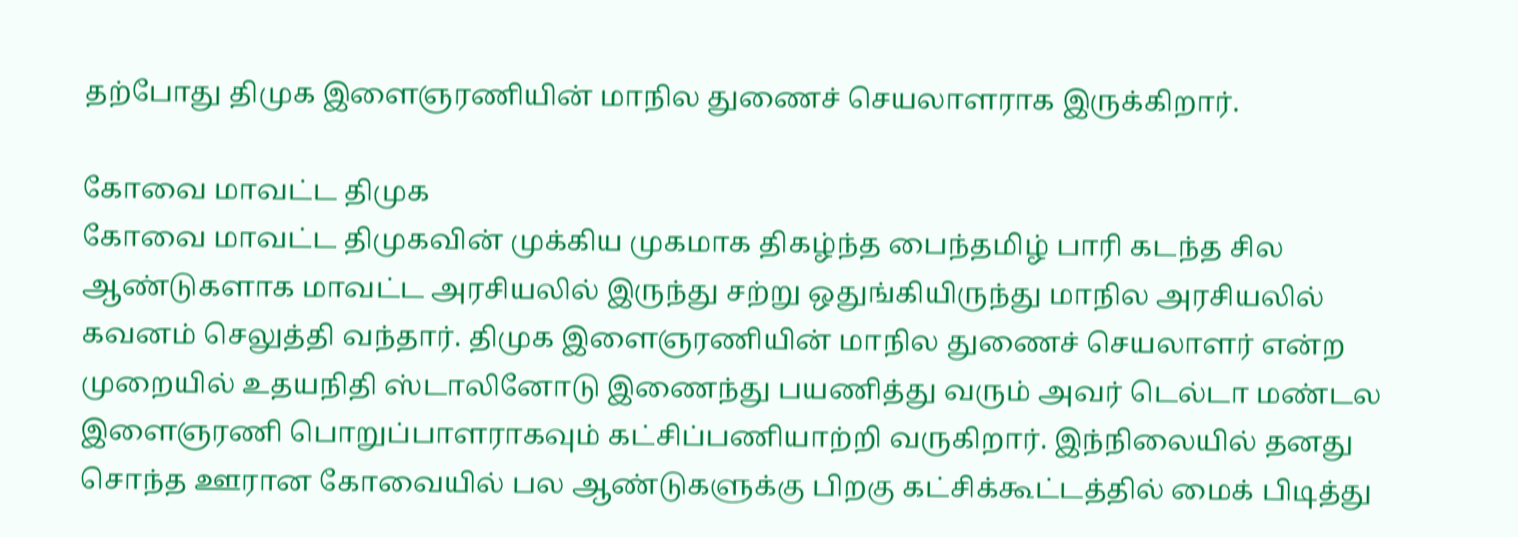தற்போது திமுக இளைஞரணியின் மாநில துணைச் செயலாளராக இருக்கிறார்.

கோவை மாவட்ட திமுக
கோவை மாவட்ட திமுகவின் முக்கிய முகமாக திகழ்ந்த பைந்தமிழ் பாரி கடந்த சில ஆண்டுகளாக மாவட்ட அரசியலில் இருந்து சற்று ஒதுங்கியிருந்து மாநில அரசியலில் கவனம் செலுத்தி வந்தார். திமுக இளைஞரணியின் மாநில துணைச் செயலாளர் என்ற முறையில் உதயநிதி ஸ்டாலினோடு இணைந்து பயணித்து வரும் அவர் டெல்டா மண்டல இளைஞரணி பொறுப்பாளராகவும் கட்சிப்பணியாற்றி வருகிறார். இந்நிலையில் தனது சொந்த ஊரான கோவையில் பல ஆண்டுகளுக்கு பிறகு கட்சிக்கூட்டத்தில் மைக் பிடித்து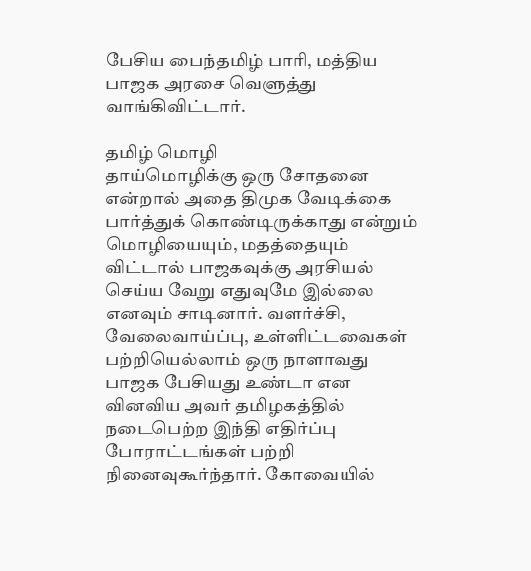பேசிய பைந்தமிழ் பாரி, மத்திய பாஜக அரசை வெளுத்து வாங்கிவிட்டார்.

தமிழ் மொழி
தாய்மொழிக்கு ஒரு சோதனை என்றால் அதை திமுக வேடிக்கை பார்த்துக் கொண்டிருக்காது என்றும் மொழியையும், மதத்தையும் விட்டால் பாஜகவுக்கு அரசியல் செய்ய வேறு எதுவுமே இல்லை எனவும் சாடினார். வளர்ச்சி, வேலைவாய்ப்பு, உள்ளிட்டவைகள் பற்றியெல்லாம் ஒரு நாளாவது பாஜக பேசியது உண்டா என வினவிய அவர் தமிழகத்தில் நடைபெற்ற இந்தி எதிர்ப்பு போராட்டங்கள் பற்றி நினைவுகூர்ந்தார். கோவையில்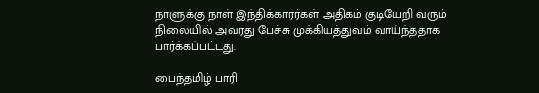நாளுக்கு நாள் இந்திக்காரர்கள் அதிகம் குடியேறி வரும் நிலையில் அவரது பேச்சு முக்கியத்துவம் வாய்ந்ததாக பார்க்கப்பட்டது.

பைந்தமிழ் பாரி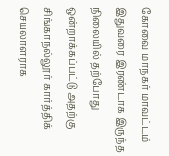கோவை மாநகர் மாவட்டம் இதுவரை இரண்டாக இருந்த நிலையில் தற்போது ஒன்றாக்கப்பட்டு அதற்கு சிங்காநல்லூர் கார்த்திக் செயலாளராக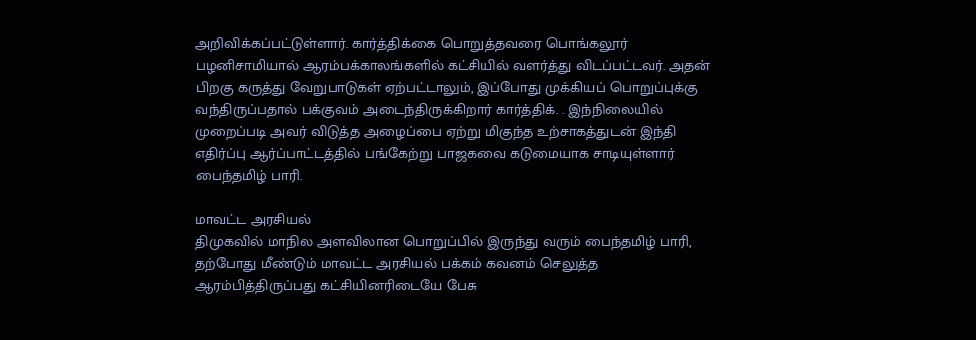அறிவிக்கப்பட்டுள்ளார். கார்த்திக்கை பொறுத்தவரை பொங்கலூர் பழனிசாமியால் ஆரம்பக்காலங்களில் கட்சியில் வளர்த்து விடப்பட்டவர். அதன் பிறகு கருத்து வேறுபாடுகள் ஏற்பட்டாலும், இப்போது முக்கியப் பொறுப்புக்கு வந்திருப்பதால் பக்குவம் அடைந்திருக்கிறார் கார்த்திக். . இந்நிலையில் முறைப்படி அவர் விடுத்த அழைப்பை ஏற்று மிகுந்த உற்சாகத்துடன் இந்தி எதிர்ப்பு ஆர்ப்பாட்டத்தில் பங்கேற்று பாஜகவை கடுமையாக சாடியுள்ளார் பைந்தமிழ் பாரி.

மாவட்ட அரசியல்
திமுகவில் மாநில அளவிலான பொறுப்பில் இருந்து வரும் பைந்தமிழ் பாரி, தற்போது மீண்டும் மாவட்ட அரசியல் பக்கம் கவனம் செலுத்த ஆரம்பித்திருப்பது கட்சியினரிடையே பேசு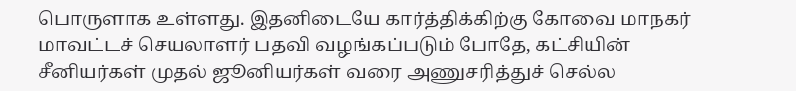பொருளாக உள்ளது. இதனிடையே கார்த்திக்கிற்கு கோவை மாநகர் மாவட்டச் செயலாளர் பதவி வழங்கப்படும் போதே, கட்சியின் சீனியர்கள் முதல் ஜூனியர்கள் வரை அணுசரித்துச் செல்ல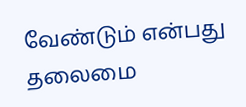வேண்டும் என்பது தலைமை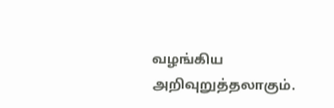வழங்கிய அறிவுறுத்தலாகும்.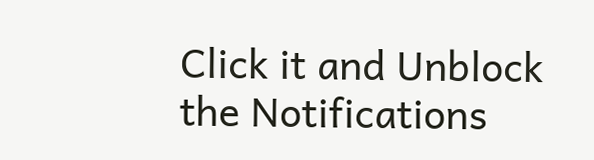Click it and Unblock the Notifications